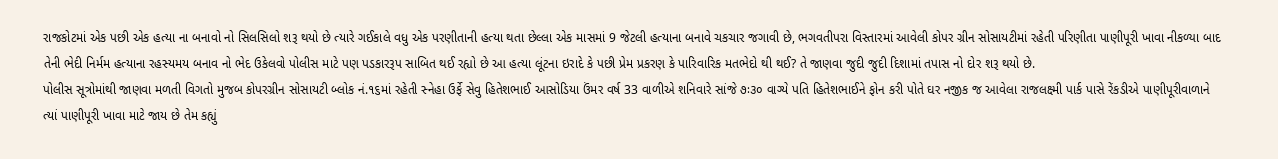રાજકોટમાં એક પછી એક હત્યા ના બનાવો નો સિલસિલો શરૂ થયો છે ત્યારે ગઈકાલે વધુ એક પરણીતાની હત્યા થતા છેલ્લા એક માસમાં 9 જેટલી હત્યાના બનાવે ચકચાર જગાવી છે, ભગવતીપરા વિસ્તારમાં આવેલી કોપર ગ્રીન સોસાયટીમાં રહેતી પરિણીતા પાણીપૂરી ખાવા નીકળ્યા બાદ તેની ભેદી નિર્મમ હત્યાના રહસ્યમય બનાવ નો ભેદ ઉકેલવો પોલીસ માટે પણ પડકારરૂપ સાબિત થઈ રહ્યો છે આ હત્યા લૂંટના ઇરાદે કે પછી પ્રેમ પ્રકરણ કે પારિવારિક મતભેદો થી થઈ? તે જાણવા જુદી જુદી દિશામાં તપાસ નો દોર શરૂ થયો છે.
પોલીસ સૂત્રોમાંથી જાણવા મળતી વિગતો મુજબ કોપરગ્રીન સોસાયટી બ્લોક નં.૧૬માં રહેતી સ્નેહા ઉર્ફે સેવુ હિતેશભાઈ આસોડિયા ઉંમર વર્ષ 33 વાળીએ શનિવારે સાંજે ૭ઃ૩૦ વાગ્યે પતિ હિતેશભાઈને ફોન કરી પોતે ઘર નજીક જ આવેલા રાજલક્ષ્મી પાર્ક પાસે રેંકડીએ પાણીપૂરીવાળાને ત્યાં પાણીપૂરી ખાવા માટે જાય છે તેમ કહ્યું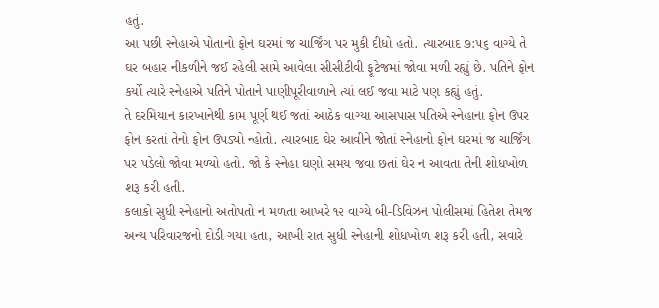હતું.
આ પછી સ્નેહાએ પોતાનો ફોન ઘરમાં જ ચાર્જિંગ પર મુકી દીધો હતો. ત્યારબાદ ૭:૫૬ વાગ્યે તે ઘર બહાર નીકળીને જઈ રહેલી સામે આવેલા સીસીટીવી ફૂટેજમાં જોવા મળી રહ્યું છે. પતિને ફોન કર્યો ત્યારે સ્નેહાએ પતિને પોતાને પાણીપૂરીવાળાને ત્યાં લઈ જવા માટે પણ કહ્યું હતું.
તે દરમિયાન કારખાનેથી કામ પૂર્ણ થઈ જતાં આઠેક વાગ્યા આસપાસ પતિએ સ્નેહાના ફોન ઉપર ફોન કરતાં તેનો ફોન ઉપડ્યો ન્હોતો. ત્યારબાદ ઘેર આવીને જોતાં સ્નેહાનો ફોન ઘરમાં જ ચાર્જિંગ પર પડેલો જોવા મળ્યો હતો. જો કે સ્નેહા ઘણો સમય જવા છતાં ઘેર ન આવતા તેની શોધખોળ શરૂ કરી હતી.
કલાકો સુધી સ્નેહાનો અતોપતો ન મળતા આખરે ૧૨ વાગ્યે બી-ડિવિઝન પોલીસમાં હિતેશ તેમજ અન્ય પરિવારજનો દોડી ગયા હતા, આખી રાત સુધી સ્નેહાની શોધખોળ શરૂ કરી હતી, સવારે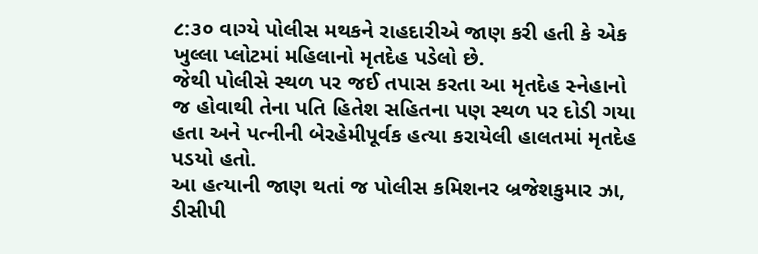૮:૩૦ વાગ્યે પોલીસ મથકને રાહદારીએ જાણ કરી હતી કે એક ખુલ્લા પ્લોટમાં મહિલાનો મૃતદેહ પડેલો છે.
જેથી પોલીસે સ્થળ પર જઈ તપાસ કરતા આ મૃતદેહ સ્નેહાનો જ હોવાથી તેના પતિ હિતેશ સહિતના પણ સ્થળ પર દોડી ગયા હતા અને પત્નીની બેરહેમીપૂર્વક હત્યા કરાયેલી હાલતમાં મૃતદેહ પડયો હતો.
આ હત્યાની જાણ થતાં જ પોલીસ કમિશનર બ્રજેશકુમાર ઝા, ડીસીપી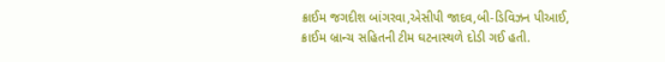ક્રાઈમ જગદીશ બાંગરવા,એસીપી જાદવ,બી-ડિવિઝન પીઆઈ, ક્રાઈમ બ્રાન્ચ સહિતની ટીમ ઘટનાસ્થળે દોડી ગઈ હતી.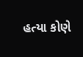હત્યા કોણે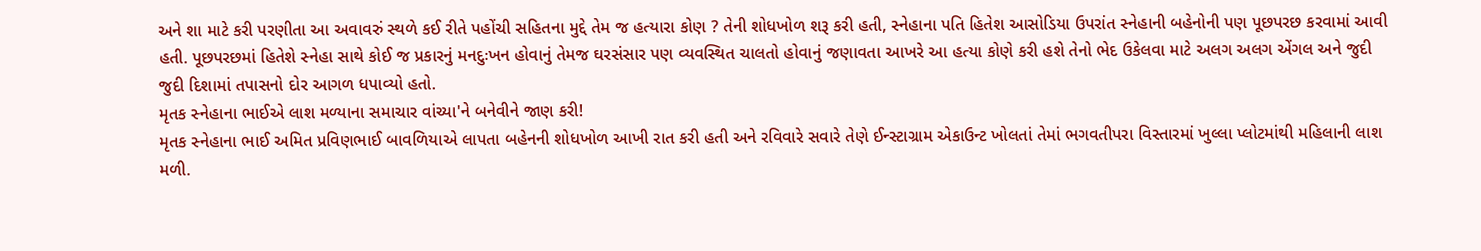અને શા માટે કરી પરણીતા આ અવાવરું સ્થળે કઈ રીતે પહોંચી સહિતના મુદ્દે તેમ જ હત્યારા કોણ ? તેની શોધખોળ શરૂ કરી હતી, સ્નેહાના પતિ હિતેશ આસોડિયા ઉપરાંત સ્નેહાની બહેનોની પણ પૂછપરછ કરવામાં આવી હતી. પૂછપરછમાં હિતેશે સ્નેહા સાથે કોઈ જ પ્રકારનું મનદુઃખન હોવાનું તેમજ ઘરસંસાર પણ વ્યવસ્થિત ચાલતો હોવાનું જણાવતા આખરે આ હત્યા કોણે કરી હશે તેનો ભેદ ઉકેલવા માટે અલગ અલગ એંગલ અને જુદી જુદી દિશામાં તપાસનો દોર આગળ ધપાવ્યો હતો.
મૃતક સ્નેહાના ભાઈએ લાશ મળ્યાના સમાચાર વાંચ્યા'ને બનેવીને જાણ કરી!
મૃતક સ્નેહાના ભાઈ અમિત પ્રવિણભાઈ બાવળિયાએ લાપતા બહેનની શોધખોળ આખી રાત કરી હતી અને રવિવારે સવારે તેણે ઈન્સ્ટાગ્રામ એકાઉન્ટ ખોલતાં તેમાં ભગવતીપરા વિસ્તારમાં ખુલ્લા પ્લોટમાંથી મહિલાની લાશ મળી.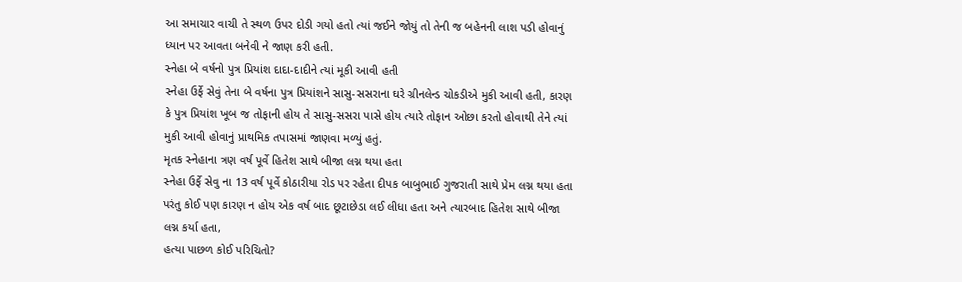આ સમાચાર વાચી તે સ્થળ ઉપર દોડી ગયો હતો ત્યાં જઈને જોયું તો તેની જ બહેનની લાશ પડી હોવાનું ધ્યાન પર આવતા બનેવી ને જાણ કરી હતી.
સ્નેહા બે વર્ષનો પુત્ર પ્રિયાંશ દાદા-દાદીને ત્યાં મૂકી આવી હતી
સ્નેહા ઉર્ફે સેવું તેના બે વર્ષના પુત્ર પ્રિયાંશને સાસુ-સસરાના ઘરે ગ્રીનલેન્ડ ચોકડીએ મુકી આવી હતી, કારણ કે પુત્ર પ્રિયાંશ ખૂબ જ તોફાની હોય તે સાસુ-સસરા પાસે હોય ત્યારે તોફાન ઓછા કરતો હોવાથી તેને ત્યાં મુકી આવી હોવાનું પ્રાથમિક તપાસમાં જાણવા મળ્યું હતું.
મૃતક સ્નેહાના ત્રણ વર્ષ પૂર્વે હિતેશ સાથે બીજા લગ્ન થયા હતા
સ્નેહા ઉર્ફે સેવુ ના 13 વર્ષ પૂર્વે કોઠારીયા રોડ પર રહેતા દીપક બાબુભાઈ ગુજરાતી સાથે પ્રેમ લગ્ન થયા હતા પરંતુ કોઈ પણ કારણ ન હોય એક વર્ષ બાદ છૂટાછેડા લઈ લીધા હતા અને ત્યારબાદ હિતેશ સાથે બીજા લગ્ન કર્યા હતા,
હત્યા પાછળ કોઈ પરિચિતો?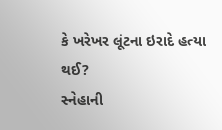કે ખરેખર લૂંટના ઇરાદે હત્યા થઈ?
સ્નેહાની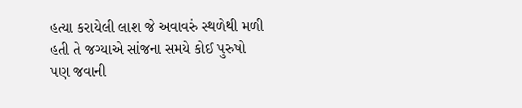હત્યા કરાયેલી લાશ જે અવાવરું સ્થળેથી મળી હતી તે જગ્યાએ સાંજના સમયે કોઈ પુરુષો પણ જવાની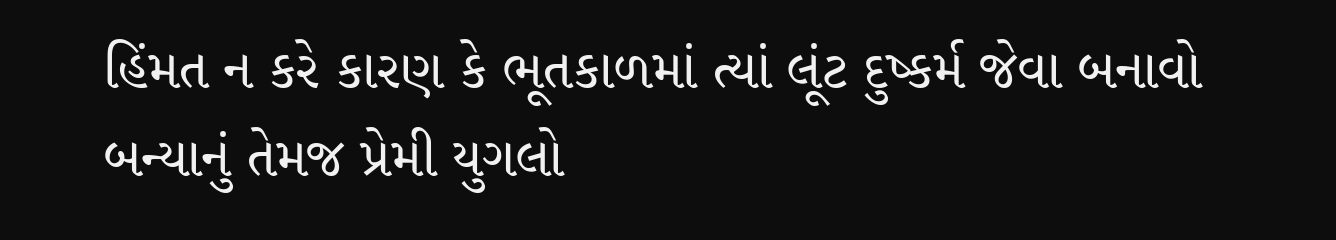હિંમત ન કરે કારણ કે ભૂતકાળમાં ત્યાં લૂંટ દુષ્કર્મ જેવા બનાવો બન્યાનું તેમજ પ્રેમી યુગલો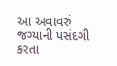આ અવાવરું જગ્યાની પસંદગી કરતા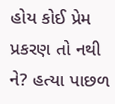હોય કોઈ પ્રેમ પ્રકરણ તો નથી ને? હત્યા પાછળ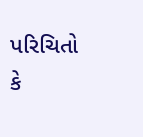પરિચિતો કે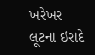ખરેખર લૂટના ઇરાદે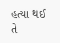હત્યા થઈ તે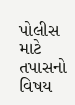પોલીસ માટે તપાસનો વિષય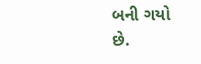બની ગયો છે.